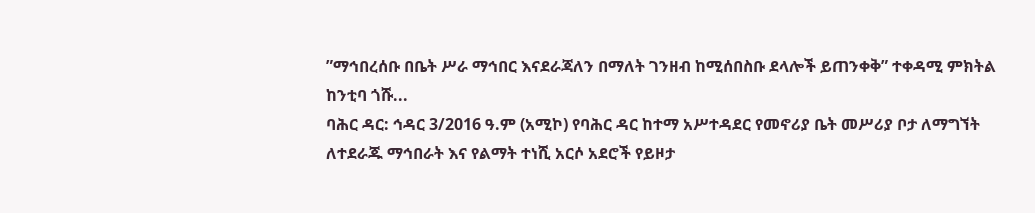”ማኅበረሰቡ በቤት ሥራ ማኅበር እናደራጃለን በማለት ገንዘብ ከሚሰበስቡ ደላሎች ይጠንቀቅ” ተቀዳሚ ምክትል ከንቲባ ጎሹ...
ባሕር ዳር: ኅዳር 3/2016 ዓ.ም (አሚኮ) የባሕር ዳር ከተማ አሥተዳደር የመኖሪያ ቤት መሥሪያ ቦታ ለማግኘት ለተደራጁ ማኅበራት እና የልማት ተነሺ አርሶ አደሮች የይዞታ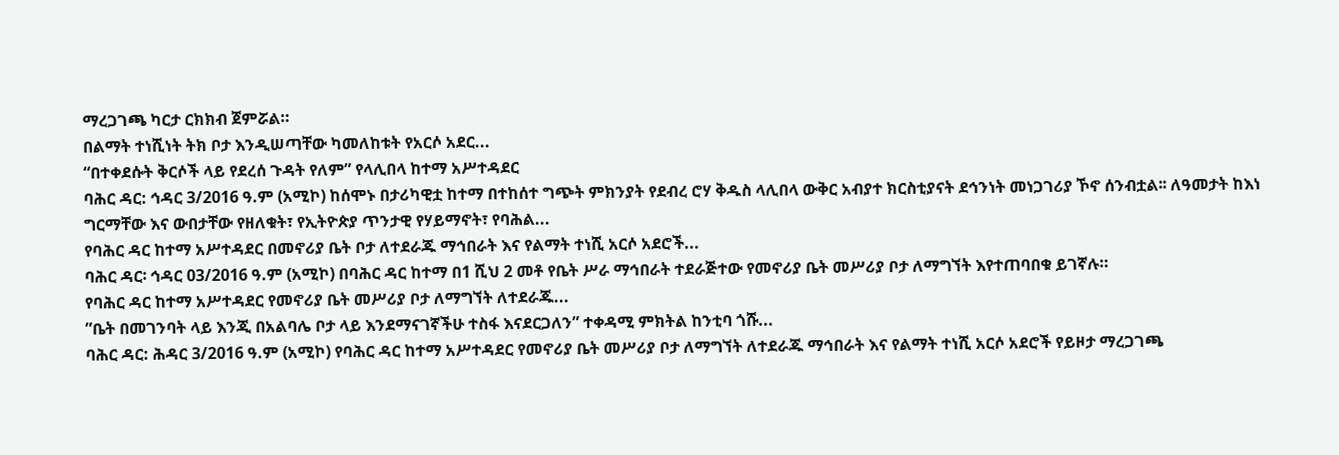ማረጋገጫ ካርታ ርክክብ ጀምሯል።
በልማት ተነሺነት ትክ ቦታ እንዲሠጣቸው ካመለከቱት የአርሶ አደር...
“በተቀደሱት ቅርሶች ላይ የደረሰ ጉዳት የለም” የላሊበላ ከተማ አሥተዳደር
ባሕር ዳር: ኅዳር 3/2016 ዓ.ም (አሚኮ) ከሰሞኑ በታሪካዊቷ ከተማ በተከሰተ ግጭት ምክንያት የደብረ ሮሃ ቅዱስ ላሊበላ ውቅር አብያተ ክርስቲያናት ደኅንነት መነጋገሪያ ኾኖ ሰንብቷል፡፡ ለዓመታት ከእነ ግርማቸው እና ውበታቸው የዘለቁት፣ የኢትዮጵያ ጥንታዊ የሃይማኖት፣ የባሕል...
የባሕር ዳር ከተማ አሥተዳደር በመኖሪያ ቤት ቦታ ለተደራጁ ማኅበራት እና የልማት ተነሺ አርሶ አደሮች...
ባሕር ዳር፡ ኅዳር 03/2016 ዓ.ም (አሚኮ) በባሕር ዳር ከተማ በ1 ሺህ 2 መቶ የቤት ሥራ ማኅበራት ተደራጅተው የመኖሪያ ቤት መሥሪያ ቦታ ለማግኘት እየተጠባበቁ ይገኛሉ።
የባሕር ዳር ከተማ አሥተዳደር የመኖሪያ ቤት መሥሪያ ቦታ ለማግኘት ለተደራጁ...
”ቤት በመገንባት ላይ እንጂ በአልባሌ ቦታ ላይ እንደማናገኛችሁ ተስፋ እናደርጋለን” ተቀዳሚ ምክትል ከንቲባ ጎሹ...
ባሕር ዳር: ሕዳር 3/2016 ዓ.ም (አሚኮ) የባሕር ዳር ከተማ አሥተዳደር የመኖሪያ ቤት መሥሪያ ቦታ ለማግኘት ለተደራጁ ማኅበራት እና የልማት ተነሺ አርሶ አደሮች የይዞታ ማረጋገጫ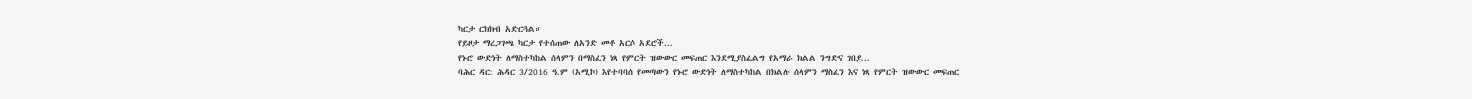ካርታ ርክክብ አድርጓል።
የይዞታ ማረጋገጫ ካርታ የተሰጠው ለአንድ መቶ አርሶ አደሮች...
የኑሮ ውድነት ለማስተካከል ሰላምን በማስፈን ነጻ የምርት ዝውውር መፍጠር እንደሚያስፈልግ የአማራ ክልል ንግድና ገበያ...
ባሕር ዳር: ሕዳር 3/2016 ዓ.ም (አሚኮ) እየተባባሰ የመጣውን የኑሮ ውድነት ለማስተካከል በክልሉ ሰላምን ማስፈን እና ነጻ የምርት ዝውውር መፍጠር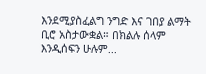እንደሚያስፈልግ ንግድ እና ገበያ ልማት ቢሮ አስታውቋል። በክልሉ ሰላም እንዲሰፍን ሁሉም...